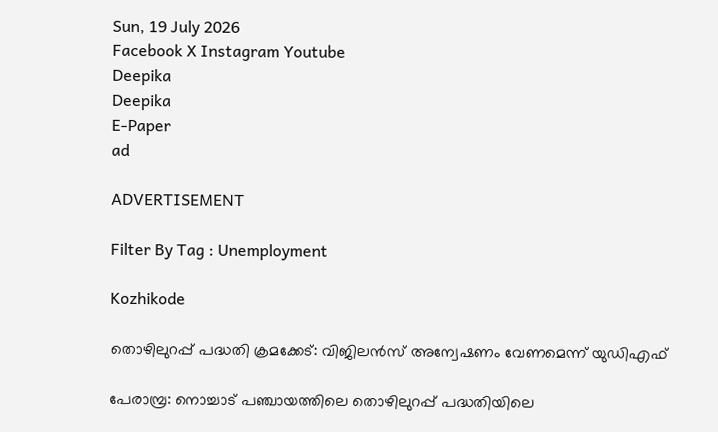Sun, 19 July 2026
Facebook X Instagram Youtube
Deepika
Deepika
E-Paper
ad

ADVERTISEMENT

Filter By Tag : Unemployment

Kozhikode

തൊഴിലുറപ്പ് പദ്ധതി ക്രമക്കേട്: വിജിലന്‍സ് അന്വേഷണം വേണമെന്ന് യുഡിഎഫ്

പേരാമ്പ്ര: നൊച്ചാട് പഞ്ചായത്തിലെ തൊഴിലുറപ്പ് പദ്ധതിയിലെ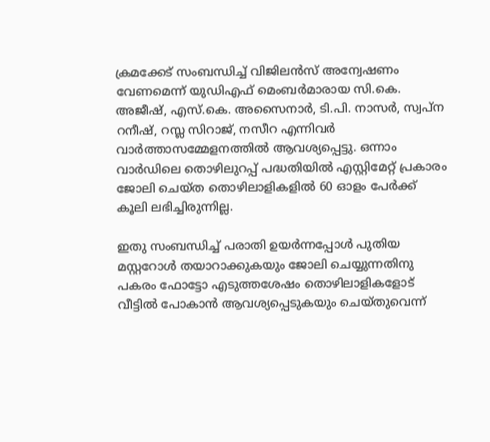ക്രമക്കേട് സംബന്ധിച്ച് വിജിലന്‍സ് അന്വേഷണം വേണമെന്ന് യുഡിഎഫ് മെംബര്‍മാരായ സി.കെ. അജീഷ്, എസ്.കെ. അസൈനാര്‍, ടി.പി. നാസര്‍, സ്വപ്ന റനീഷ്, റസ്ല സിറാജ്, നസീറ എന്നിവര്‍ വാര്‍ത്താസമ്മേളനത്തില്‍ ആവശ്യപ്പെട്ടു. ഒന്നാം വാര്‍ഡിലെ തൊഴിലുറപ്പ് പദ്ധതിയില്‍ എസ്റ്റിമേറ്റ് പ്രകാരം ജോലി ചെയ്ത തൊഴിലാളികളില്‍ 60 ഓളം പേര്‍ക്ക് കൂലി ലഭിച്ചിരുന്നില്ല.

ഇതു സംബന്ധിച്ച് പരാതി ഉയര്‍ന്നപ്പോള്‍ പുതിയ മസ്റ്ററോള്‍ തയാറാക്കുകയും ജോലി ചെയ്യുന്നതിനു പകരം ഫോട്ടോ എടുത്തശേഷം തൊഴിലാളികളോട് വീട്ടില്‍ പോകാന്‍ ആവശ്യപ്പെടുകയും ചെയ്തുവെന്ന്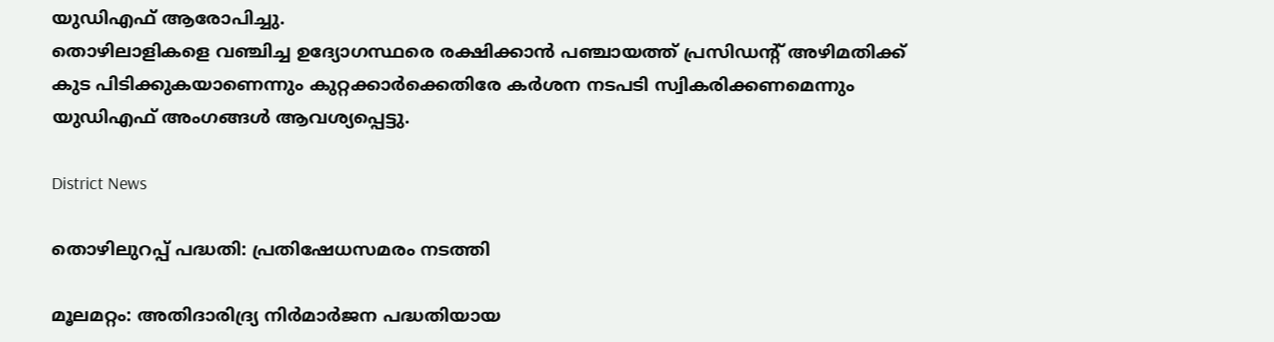യുഡിഎഫ് ആരോപിച്ചു.
തൊഴിലാളികളെ വഞ്ചിച്ച ഉദ്യോഗസ്ഥരെ രക്ഷിക്കാന്‍ പഞ്ചായത്ത് പ്രസിഡന്‍റ് അഴിമതിക്ക് കുട പിടിക്കുകയാണെന്നും കുറ്റക്കാര്‍ക്കെതിരേ കര്‍ശന നടപടി സ്വികരിക്കണമെന്നും യുഡിഎഫ് അംഗങ്ങള്‍ ആവശ്യപ്പെട്ടു.

District News

തൊഴിലുറപ്പ് പദ്ധതി: പ്രതിഷേധസമരം നടത്തി

മൂലമറ്റം: അതിദാരിദ്ര്യ നിര്‍മാര്‍ജന പദ്ധതിയായ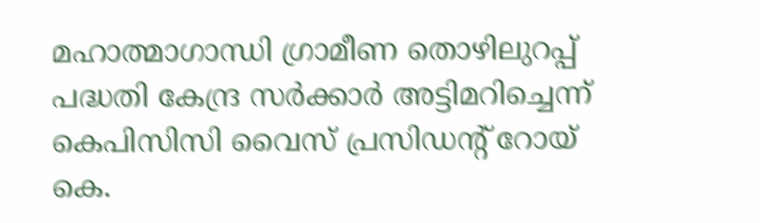മഹാത്മാഗാന്ധി ഗ്രാമീണ തൊഴിലുറപ്പ് പദ്ധതി കേന്ദ്ര സര്‍ക്കാര്‍ അട്ടിമറിച്ചെന്ന് കെപിസിസി വൈസ് പ്രസിഡന്‍റ് റോയ് കെ.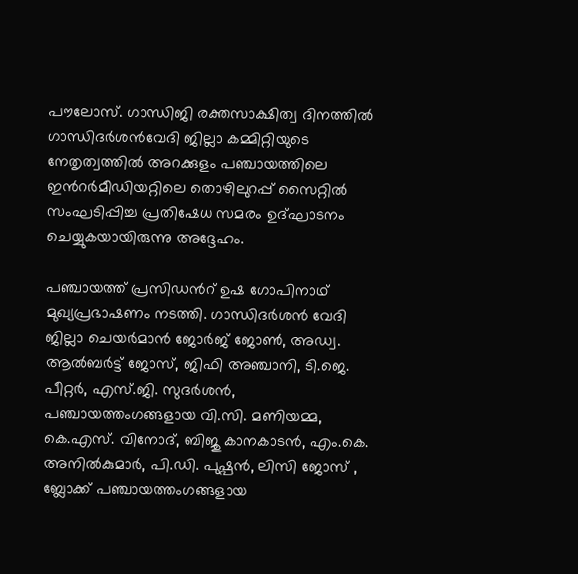പൗലോസ്. ഗാന്ധിജി രക്തസാക്ഷിത്വ ദിനത്തില്‍ ഗാന്ധിദര്‍ശന്‍വേദി ജില്ലാ കമ്മിറ്റിയുടെ നേതൃത്വത്തില്‍ അറക്കുളം പഞ്ചായത്തിലെ ഇന്‍റര്‍മീഡിയറ്റിലെ തൊഴിലുറപ്പ് സൈറ്റില്‍ സംഘടിപ്പിച്ച പ്രതിഷേധ സമരം ഉദ്ഘാടനം ചെയ്യുകയായിരുന്നു അദ്ദേഹം.

പഞ്ചായത്ത് പ്രസിഡന്‍റ് ഉഷ ഗോപിനാഥ് മുഖ്യപ്രഭാഷണം നടത്തി. ഗാന്ധിദര്‍ശന്‍ വേദി ജില്ലാ ചെയര്‍മാന്‍ ജോര്‍ജ് ജോണ്‍, അഡ്വ. ആല്‍ബര്‍ട്ട് ജോസ്, ജിഫി അഞ്ചാനി, ടി.ജെ. പീറ്റര്‍, എസ്.ജി. സുദര്‍ശന്‍, പഞ്ചായത്തംഗങ്ങളായ വി.സി. മണിയമ്മ, കെ.എസ്. വിനോദ്, ബിജു കാനകാടന്‍, എം.കെ. അനില്‍കുമാര്‍, പി.ഡി. പുഷ്പന്‍, ലിസി ജോസ് , ബ്ലോക്ക് പഞ്ചായത്തംഗങ്ങളായ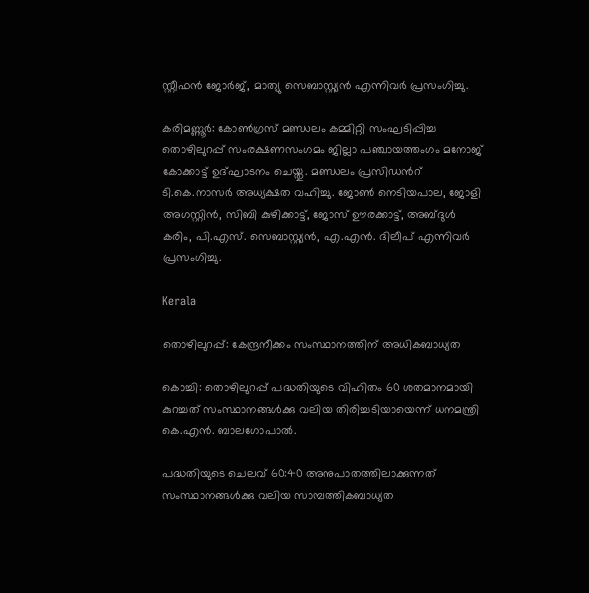സ്റ്റീഫന്‍ ജോര്‍ജ്, മാത്യു സെബാസ്റ്റ്യന്‍ എന്നിവര്‍ പ്രസംഗിച്ചു.

കരിമണ്ണൂര്‍: കോണ്‍ഗ്രസ് മണ്ഡലം കമ്മിറ്റി സംഘടിപ്പിച്ച തൊഴിലുറപ്പ് സംരക്ഷണസംഗമം ജില്ലാ പഞ്ചായത്തംഗം മനോജ് കോക്കാട്ട് ഉദ്ഘാടനം ചെയ്തു. മണ്ഡലം പ്രസിഡന്‍റ് ടി.കെ.നാസര്‍ അധ്യക്ഷത വഹിച്ചു. ജോണ്‍ നെടിയപാല, ജോളി അഗസ്റ്റിന്‍, സിബി കുഴിക്കാട്ട്, ജോസ് ഊരക്കാട്ട്, അബ്ദുള്‍ കരിം, പി.എസ്. സെബാസ്റ്റ്യന്‍, എ.എന്‍. ദിലീപ് എന്നിവര്‍ പ്രസംഗിച്ചു.

Kerala

തൊഴിലുറപ്പ്: കേന്ദ്രനീക്കം സംസ്ഥാനത്തിന് അധികബാധ്യത

കൊച്ചി: തൊഴിലുറപ്പ് പദ്ധതിയുടെ വിഹിതം 60 ശതമാനമായി കുറച്ചത് സംസ്ഥാനങ്ങള്‍ക്കു വലിയ തിരിച്ചടിയായെന്ന് ധനമന്ത്രി കെ.എന്‍. ബാലഗോപാല്‍.

പദ്ധതിയുടെ ചെലവ് 60:40 അനുപാതത്തിലാക്കുന്നത് സംസ്ഥാനങ്ങള്‍ക്കു വലിയ സാമ്പത്തികബാധ്യത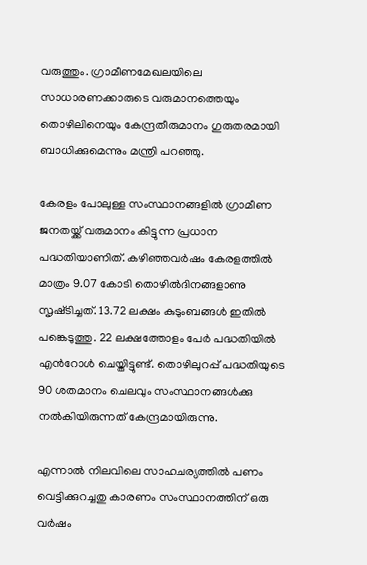വരുത്തും. ഗ്രാമീണമേഖലയിലെ സാധാരണക്കാരുടെ വരുമാനത്തെയും തൊഴിലിനെയും കേന്ദ്രതീരുമാനം ഗുരുതരമായി ബാധിക്കുമെന്നും മന്ത്രി പറഞ്ഞു.

കേരളം പോലുള്ള സംസ്ഥാനങ്ങളില്‍ ഗ്രാമീണ ജനതയ്ക്ക് വരുമാനം കിട്ടുന്ന പ്രധാന പദ്ധതിയാണിത്. കഴിഞ്ഞവര്‍ഷം കേരളത്തില്‍ മാത്രം 9.07 കോടി തൊഴില്‍ദിനങ്ങളാണു സൃഷ്‌ടിച്ചത്. 13.72 ലക്ഷം കുടുംബങ്ങള്‍ ഇതില്‍ പങ്കെടുത്തു. 22 ലക്ഷത്തോളം പേര്‍ പദ്ധതിയില്‍ എന്‍‌റോള്‍ ചെയ്തിട്ടുണ്ട്. തൊഴിലുറപ്പ് പദ്ധതിയുടെ 90 ശതമാനം ചെലവും സംസ്ഥാനങ്ങള്‍ക്കു നല്‍കിയിരുന്നത് കേന്ദ്രമായിരുന്നു.

എന്നാല്‍ നിലവിലെ സാഹചര്യത്തില്‍ പണം വെട്ടിക്കുറച്ചതു കാരണം സംസ്ഥാനത്തിന് ഒരു വര്‍ഷം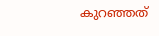കുറഞ്ഞത്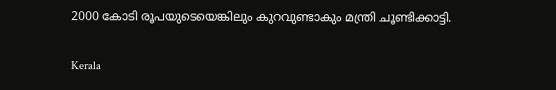2000 കോടി രൂപയുടെയെങ്കിലും കുറവുണ്ടാകും മന്ത്രി ചൂണ്ടിക്കാട്ടി.

Kerala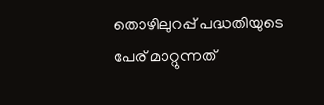തൊഴിലുറപ്പ് പദ്ധതിയുടെ പേര് മാറ്റുന്നത്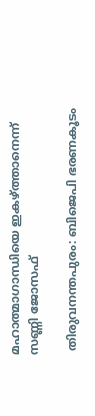മഹാത്മാഗാന്ധിയെ ഇകഴ്ത്താനെന്ന് സണ്ണി ജോസഫ്

 തിരുവനന്തപുരം: ബിജെപി ഭരണകൂടം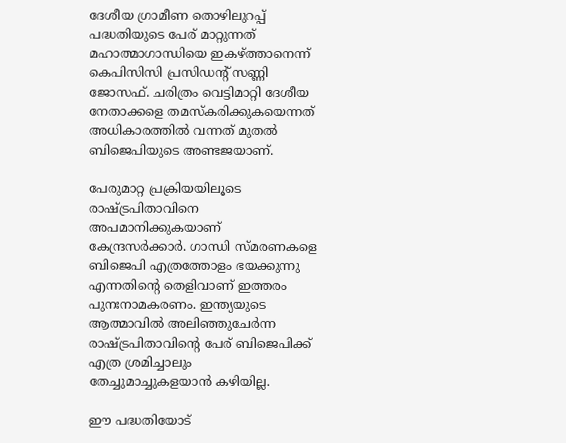ദേശീയ ഗ്രാമീണ തൊഴിലുറപ്പ് പദ്ധതിയുടെ പേര് മാറ്റുന്നത് മഹാത്മാഗാന്ധിയെ ഇകഴ്ത്താനെന്ന് കെപിസിസി പ്രസിഡന്‍റ് സണ്ണി ജോസഫ്. ചരിത്രം വെട്ടിമാറ്റി ദേശീയ നേതാക്കളെ തമസ്കരിക്കുകയെന്നത് അധികാരത്തിൽ വന്നത് മുതൽ ബിജെപിയുടെ അണ്ടജയാണ്.

പേരുമാറ്റ പ്രക്രിയയിലൂടെ രാഷ്ട്രപിതാവിനെ അപമാനിക്കുകയാണ് കേന്ദ്രസർക്കാർ. ഗാന്ധി സ്മരണകളെ ബിജെപി എത്രത്തോളം ഭയക്കുന്നു എന്നതിന്‍റെ തെളിവാണ് ഇത്തരം പുനഃനാമകരണം. ഇന്ത്യയുടെ ആത്മാവിൽ അലിഞ്ഞുചേർന്ന രാഷ്ട്രപിതാവിന്‍റെ പേര് ബിജെപിക്ക് എത്ര ശ്രമിച്ചാലും തേച്ചുമാച്ചുകളയാൻ കഴിയില്ല.

ഈ പദ്ധതിയോട്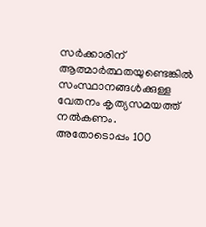സർക്കാരിന് ആത്മാർത്ഥതയുണ്ടെങ്കിൽ സംസ്ഥാനങ്ങൾക്കുള്ള വേതനം കൃത്യസമയത്ത് നൽകണം. അതോടൊപ്പം 100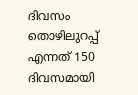ദിവസം തൊഴിലുറപ്പ് എന്നത് 150 ദിവസമായി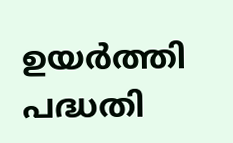ഉയർത്തി പദ്ധതി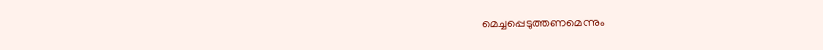മെച്ചപ്പെടുത്തണമെന്നും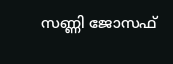സണ്ണി ജോസഫ്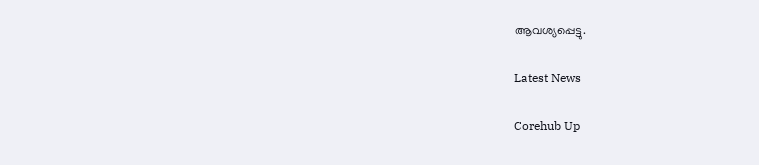ആവശ്യപ്പെട്ടു.

Latest News

Corehub Up